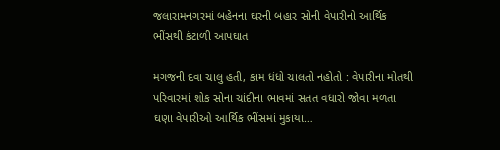જલારામનગરમાં બહેનના ઘરની બહાર સોની વેપારીનો આર્થિક ભીંસથી કંટાળી આપઘાત

મગજની દવા ચાલુ હતી, કામ ધંધો ચાલતો નહોતો : વેપારીના મોતથી પરિવારમાં શોક સોના ચાંદીના ભાવમાં સતત વધારો જોવા મળતા ઘણા વેપારીઓ આર્થિક ભીંસમાં મુકાયા…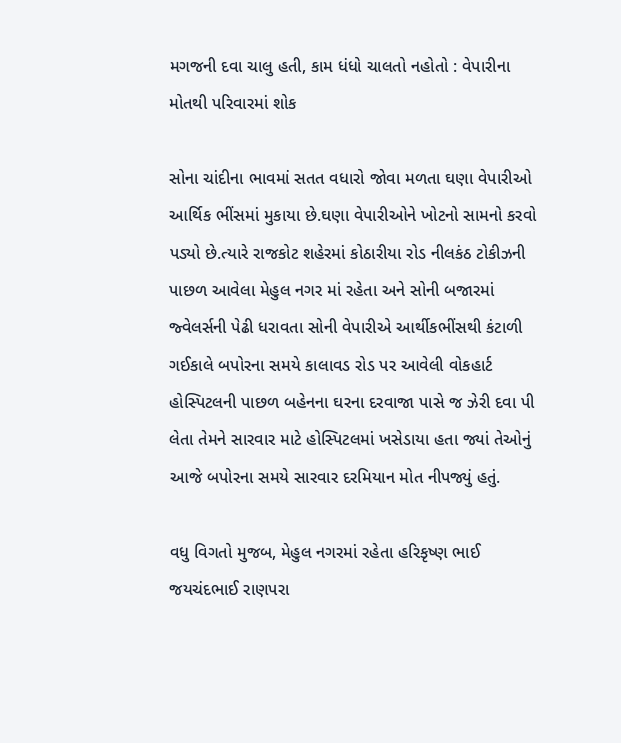મગજની દવા ચાલુ હતી, કામ ધંધો ચાલતો નહોતો : વેપારીના મોતથી પરિવારમાં શોક

સોના ચાંદીના ભાવમાં સતત વધારો જોવા મળતા ઘણા વેપારીઓ આર્થિક ભીંસમાં મુકાયા છે.ઘણા વેપારીઓને ખોટનો સામનો કરવો પડ્યો છે.ત્યારે રાજકોટ શહેરમાં કોઠારીયા રોડ નીલકંઠ ટોકીઝની પાછળ આવેલા મેહુલ નગર માં રહેતા અને સોની બજારમાં જ્વેલર્સની પેઢી ધરાવતા સોની વેપારીએ આર્થીકભીંસથી કંટાળી ગઈકાલે બપોરના સમયે કાલાવડ રોડ પર આવેલી વોકહાર્ટ હોસ્પિટલની પાછળ બહેનના ઘરના દરવાજા પાસે જ ઝેરી દવા પી લેતા તેમને સારવાર માટે હોસ્પિટલમાં ખસેડાયા હતા જ્યાં તેઓનું આજે બપોરના સમયે સારવાર દરમિયાન મોત નીપજ્યું હતું.

વધુ વિગતો મુજબ, મેહુલ નગરમાં રહેતા હરિકૃષ્ણ ભાઈ જયચંદભાઈ રાણપરા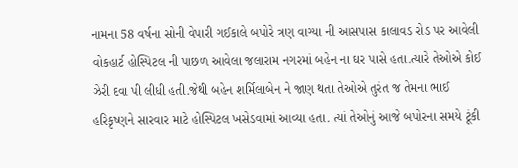નામના 58 વર્ષના સોની વેપારી ગઈકાલે બપોરે ત્રણ વાગ્યા ની આસપાસ કાલાવડ રોડ પર આવેલી વોકહાર્ટ હોસ્પિટલ ની પાછળ આવેલા જલારામ નગરમાં બહેન ના ઘર પાસે હતા.ત્યારે તેઓએ કોઈ ઝેરી દવા પી લીધી હતી.જેથી બહેન શર્મિલાબેન ને જાણ થતા તેઓએ તુરંત જ તેમના ભાઈ હરિકૃષ્ણને સારવાર માટે હોસ્પિટલ ખસેડવામાં આવ્યા હતા. ત્યાં તેઓનું આજે બપોરના સમયે ટૂંકી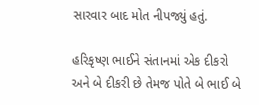સારવાર બાદ મોત નીપજ્યું હતું.

હરિકૃષ્ણ ભાઈને સંતાનમાં એક દીકરો અને બે દીકરી છે તેમજ પોતે બે ભાઈ બે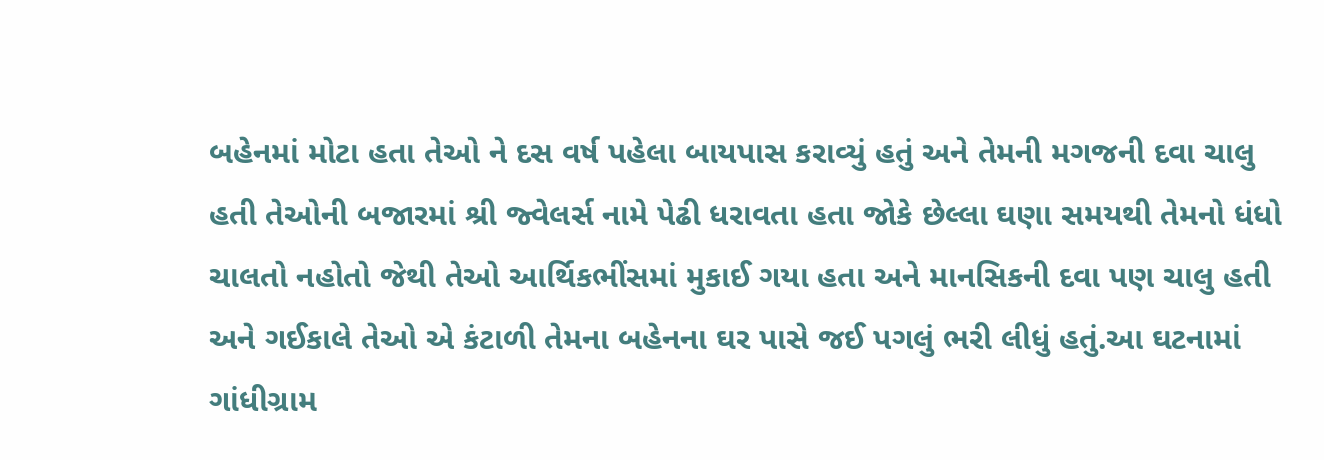બહેનમાં મોટા હતા તેઓ ને દસ વર્ષ પહેલા બાયપાસ કરાવ્યું હતું અને તેમની મગજની દવા ચાલુ હતી તેઓની બજારમાં શ્રી જ્વેલર્સ નામે પેઢી ધરાવતા હતા જોકે છેલ્લા ઘણા સમયથી તેમનો ધંધો ચાલતો નહોતો જેથી તેઓ આર્થિકભીંસમાં મુકાઈ ગયા હતા અને માનસિકની દવા પણ ચાલુ હતી અને ગઈકાલે તેઓ એ કંટાળી તેમના બહેનના ઘર પાસે જઈ પગલું ભરી લીધું હતું.આ ઘટનામાં ગાંધીગ્રામ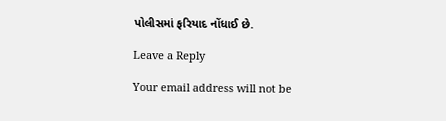પોલીસમાં ફરિયાદ નોંધાઈ છે.

Leave a Reply

Your email address will not be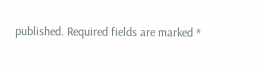published. Required fields are marked *